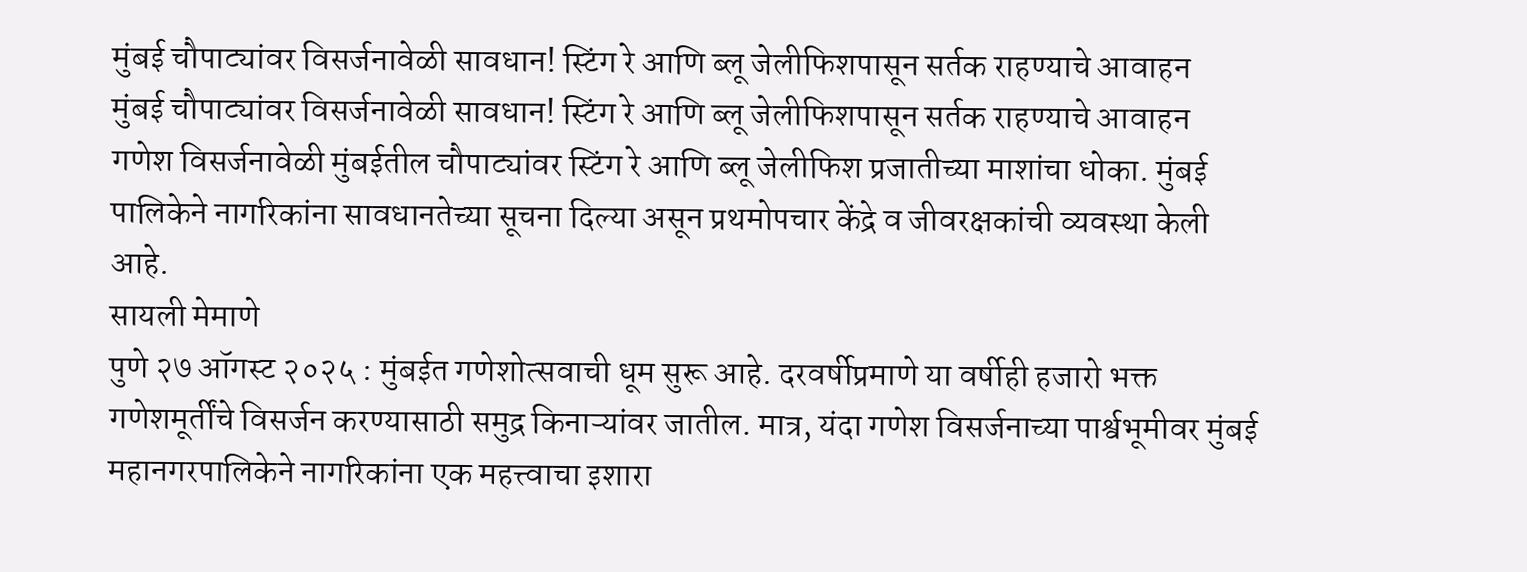मुंबई चौपाट्यांवर विसर्जनावेळी सावधान! स्टिंग रे आणि ब्लू जेलीफिशपासून सर्तक राहण्याचे आवाहन
मुंबई चौपाट्यांवर विसर्जनावेळी सावधान! स्टिंग रे आणि ब्लू जेलीफिशपासून सर्तक राहण्याचे आवाहन
गणेश विसर्जनावेळी मुंबईतील चौपाट्यांवर स्टिंग रे आणि ब्लू जेलीफिश प्रजातीच्या माशांचा धोका. मुंबई पालिकेने नागरिकांना सावधानतेच्या सूचना दिल्या असून प्रथमोपचार केंद्रे व जीवरक्षकांची व्यवस्था केली आहे.
सायली मेमाणे
पुणे २७ ऑगस्ट २०२५ : मुंबईत गणेशोत्सवाची धूम सुरू आहे. दरवर्षीप्रमाणे या वर्षीही हजारो भक्त गणेशमूर्तींचे विसर्जन करण्यासाठी समुद्र किनाऱ्यांवर जातील. मात्र, यंदा गणेश विसर्जनाच्या पार्श्वभूमीवर मुंबई महानगरपालिकेने नागरिकांना एक महत्त्वाचा इशारा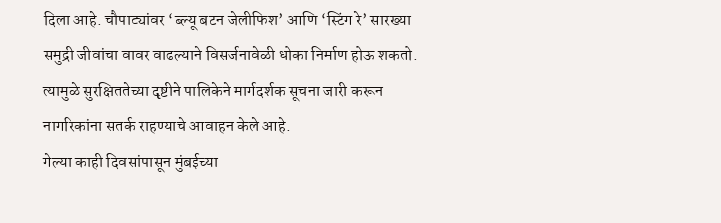दिला आहे. चौपाट्यांवर ‘ब्ल्यू बटन जेलीफिश’ आणि ‘स्टिंग रे’ सारख्या समुद्री जीवांचा वावर वाढल्याने विसर्जनावेळी धोका निर्माण होऊ शकतो. त्यामुळे सुरक्षिततेच्या दृष्टीने पालिकेने मार्गदर्शक सूचना जारी करून नागरिकांना सतर्क राहण्याचे आवाहन केले आहे.
गेल्या काही दिवसांपासून मुंबईच्या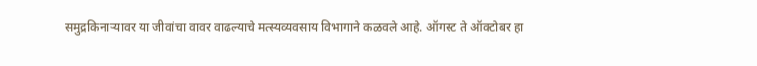समुद्रकिनाऱ्यावर या जीवांचा वावर वाढल्याचे मत्स्यव्यवसाय विभागाने कळवले आहे. ऑगस्ट ते ऑक्टोबर हा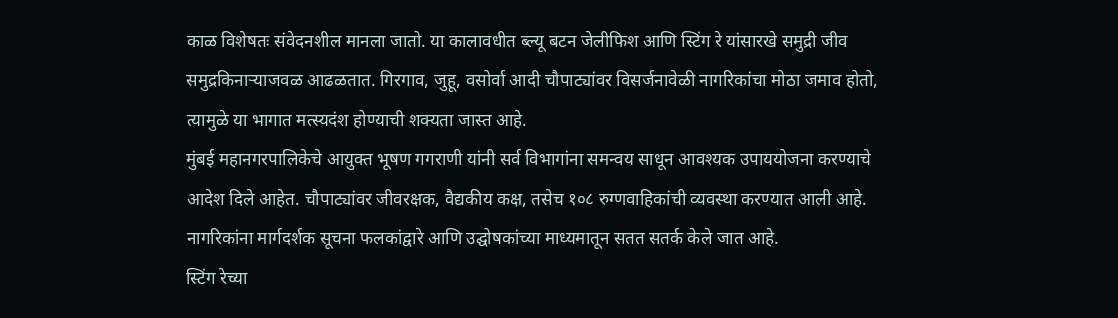काळ विशेषतः संवेदनशील मानला जातो. या कालावधीत ब्ल्यू बटन जेलीफिश आणि स्टिंग रे यांसारखे समुद्री जीव समुद्रकिनाऱ्याजवळ आढळतात. गिरगाव, जुहू, वसोर्वा आदी चौपाट्यांवर विसर्जनावेळी नागरिकांचा मोठा जमाव होतो, त्यामुळे या भागात मत्स्यदंश होण्याची शक्यता जास्त आहे.
मुंबई महानगरपालिकेचे आयुक्त भूषण गगराणी यांनी सर्व विभागांना समन्वय साधून आवश्यक उपाययोजना करण्याचे आदेश दिले आहेत. चौपाट्यांवर जीवरक्षक, वैद्यकीय कक्ष, तसेच १०८ रुग्णवाहिकांची व्यवस्था करण्यात आली आहे. नागरिकांना मार्गदर्शक सूचना फलकांद्वारे आणि उद्घोषकांच्या माध्यमातून सतत सतर्क केले जात आहे.
स्टिंग रेच्या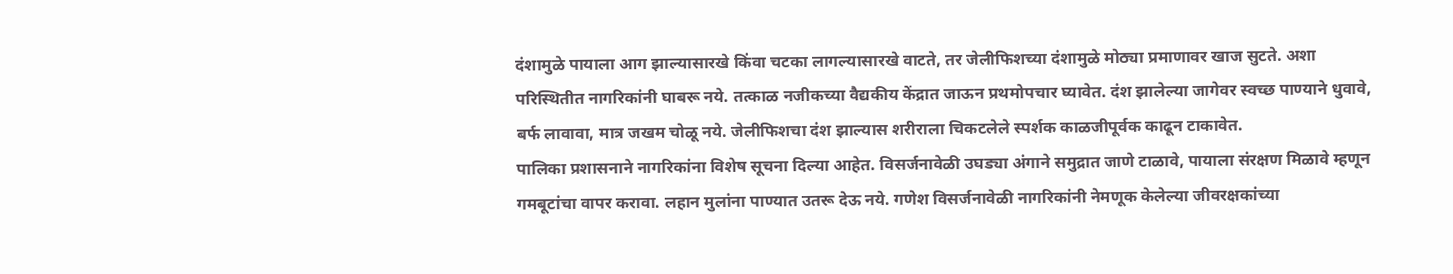दंशामुळे पायाला आग झाल्यासारखे किंवा चटका लागल्यासारखे वाटते, तर जेलीफिशच्या दंशामुळे मोठ्या प्रमाणावर खाज सुटते. अशा परिस्थितीत नागरिकांनी घाबरू नये. तत्काळ नजीकच्या वैद्यकीय केंद्रात जाऊन प्रथमोपचार घ्यावेत. दंश झालेल्या जागेवर स्वच्छ पाण्याने धुवावे, बर्फ लावावा, मात्र जखम चोळू नये. जेलीफिशचा दंश झाल्यास शरीराला चिकटलेले स्पर्शक काळजीपूर्वक काढून टाकावेत.
पालिका प्रशासनाने नागरिकांना विशेष सूचना दिल्या आहेत. विसर्जनावेळी उघड्या अंगाने समुद्रात जाणे टाळावे, पायाला संरक्षण मिळावे म्हणून गमबूटांचा वापर करावा. लहान मुलांना पाण्यात उतरू देऊ नये. गणेश विसर्जनावेळी नागरिकांनी नेमणूक केलेल्या जीवरक्षकांच्या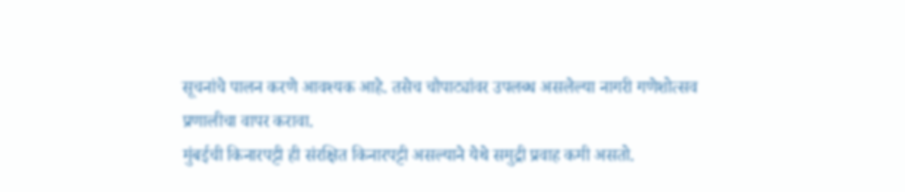सूचनांचे पालन करणे आवश्यक आहे. तसेच चौपाट्यांवर उपलब्ध असलेल्या नागरी गणेशोत्सव प्रणालीचा वापर करावा.
मुंबईची किनारपट्टी ही संरक्षित किनारपट्टी असल्याने येथे समुद्री प्रवाह कमी असतो.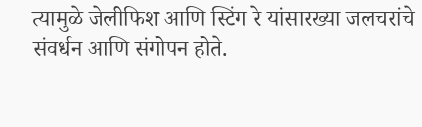त्यामुळे जेलीफिश आणि स्टिंग रे यांसारख्या जलचरांचे संवर्धन आणि संगोपन होते.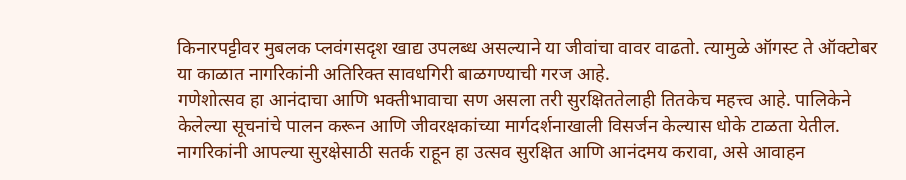किनारपट्टीवर मुबलक प्लवंगसदृश खाद्य उपलब्ध असल्याने या जीवांचा वावर वाढतो. त्यामुळे ऑगस्ट ते ऑक्टोबर या काळात नागरिकांनी अतिरिक्त सावधगिरी बाळगण्याची गरज आहे.
गणेशोत्सव हा आनंदाचा आणि भक्तीभावाचा सण असला तरी सुरक्षिततेलाही तितकेच महत्त्व आहे. पालिकेने केलेल्या सूचनांचे पालन करून आणि जीवरक्षकांच्या मार्गदर्शनाखाली विसर्जन केल्यास धोके टाळता येतील. नागरिकांनी आपल्या सुरक्षेसाठी सतर्क राहून हा उत्सव सुरक्षित आणि आनंदमय करावा, असे आवाहन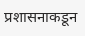प्रशासनाकडून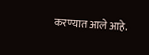करण्यात आले आहे.